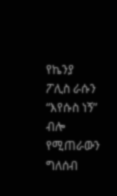የኬንያ ፖሊስ ራሱን “እየሱስ ነኝ” ብሎ የሚጠራውን ግለሰብ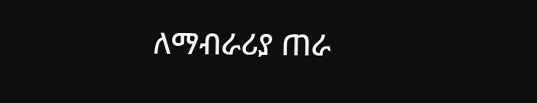ለማብራሪያ ጠራ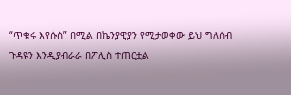“ጥቁሩ እየሱስ” በሚል በኬንያዊያን የሚታወቀው ይህ ግለሰብ ጉዳዩን እንዲያብራራ በፖሊስ ተጠርቷል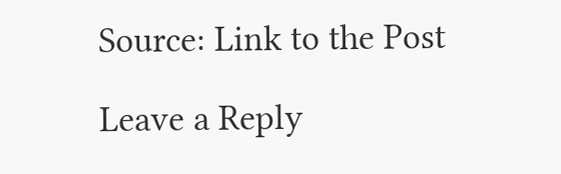Source: Link to the Post

Leave a Reply